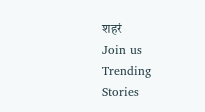शहरं
Join us
Trending Stories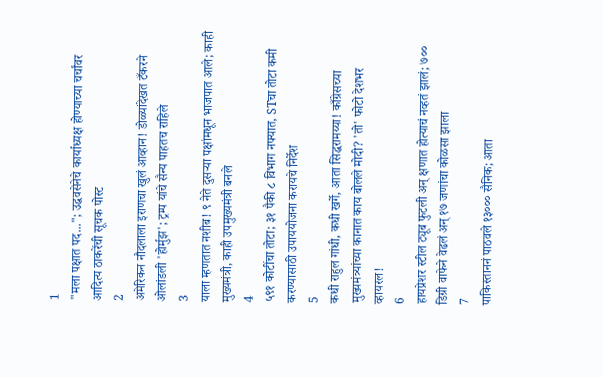1
"मला पक्षात पद..."; उद्धवसेनेचे कार्याध्यक्ष होण्याच्या चर्चांवर आदित्य ठाकरेंची सूचक पोस्ट
2
अमेरिकन नौदलाला इराणचा खुलं आव्हान! डोळ्यांदेखत टँकरने ओलांडली 'होर्मुझ'; ट्रम्प यांचे सैन्य पाहतच राहिले
3
याला म्हणतात नशीब! ९ नेते दुसऱ्या पक्षांमधून भाजपात आले; काही मुख्यमंत्री, काही उपमुख्यमंत्री बनले
4
५९१ कोटींचा तोटा; ३१ पैकी ८ विभाग नफ्यात, STचा तोटा कमी करण्यासाठी उपाययोजना करायचे निर्देश
5
कधी राहुल गांधी, कधी खर्गे, आता सिद्धरामय्या! काँग्रेसच्या मुख्यमंत्र्यांच्या कानात काय बोलले मोदी? 'तो' फोटो देशभर व्हायरल!
6
हायप्रेशर स्टील ट्यूब फुटली अन् क्षणात होत्याचं नव्हतं झालं; ७०० डिग्री वाफेने वेढलं अन् १७ जणांचा कोळसा झाला
7
पाकिस्ताननं पाठवले १३००० सैनिक; आता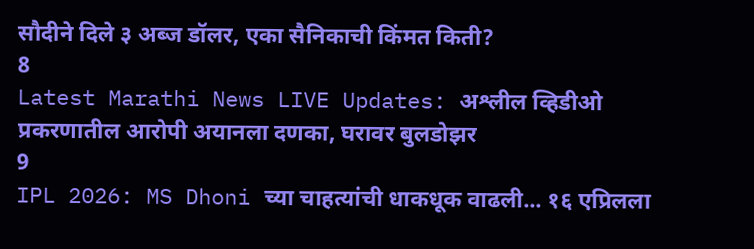सौदीने दिले ३ अब्ज डॉलर, एका सैनिकाची किंमत किती?
8
Latest Marathi News LIVE Updates: अश्लील व्हिडीओ प्रकरणातील आरोपी अयानला दणका, घरावर बुलडोझर
9
IPL 2026: MS Dhoni च्या चाहत्यांची धाकधूक वाढली... १६ एप्रिलला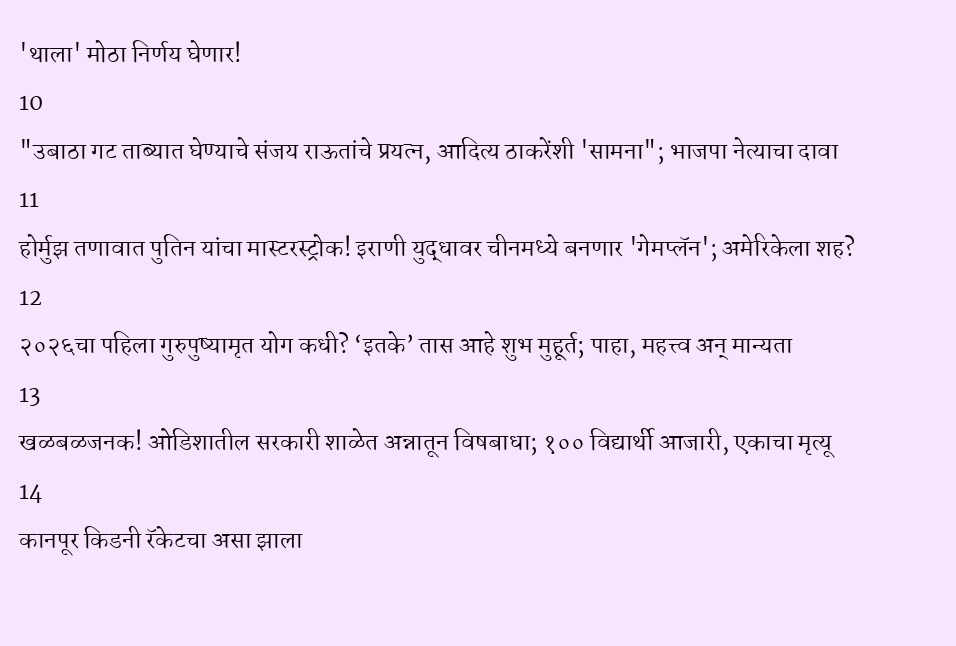'थाला' मोठा निर्णय घेणार!
10
"उबाठा गट ताब्यात घेण्याचे संजय राऊतांचे प्रयत्न, आदित्य ठाकरेंशी 'सामना"; भाजपा नेत्याचा दावा
11
होर्मुझ तणावात पुतिन यांचा मास्टरस्ट्रोक! इराणी युद्धावर चीनमध्ये बनणार 'गेमप्लॅन'; अमेरिकेला शह?
12
२०२६चा पहिला गुरुपुष्यामृत योग कधी? ‘इतके’ तास आहे शुभ मुहूर्त; पाहा, महत्त्व अन् मान्यता
13
खळबळजनक! ओडिशातील सरकारी शाळेत अन्नातून विषबाधा; १०० विद्यार्थी आजारी, एकाचा मृत्यू
14
कानपूर किडनी रॅकेटचा असा झाला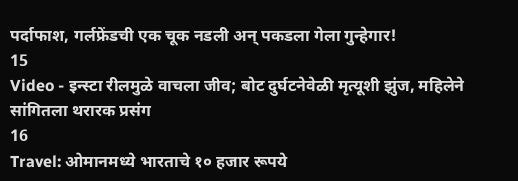पर्दाफाश, गर्लफ्रेंडची एक चूक नडली अन् पकडला गेला गुन्हेगार!
15
Video - इन्स्टा रीलमुळे वाचला जीव; बोट दुर्घटनेवेळी मृत्यूशी झुंज, महिलेने सांगितला थरारक प्रसंग
16
Travel: ओमानमध्ये भारताचे १० हजार रूपये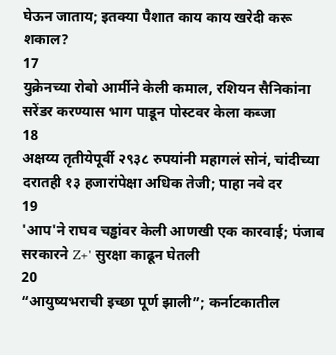घेऊन जाताय; इतक्या पैशात काय काय खरेदी करू शकाल?
17
युक्रेनच्या रोबो आर्मीने केली कमाल, रशियन सैनिकांना सरेंडर करण्यास भाग पाडून पोस्टवर केला कब्जा
18
अक्षय्य तृतीयेपूर्वी २९३८ रुपयांनी महागलं सोनं, चांदीच्या दरातही १३ हजारांपेक्षा अधिक तेजी; पाहा नवे दर
19
'आप'ने राघव चड्ढांवर केली आणखी एक कारवाई; पंजाब सरकारने Z+' सुरक्षा काढून घेतली
20
“आयुष्यभराची इच्छा पूर्ण झाली”; कर्नाटकातील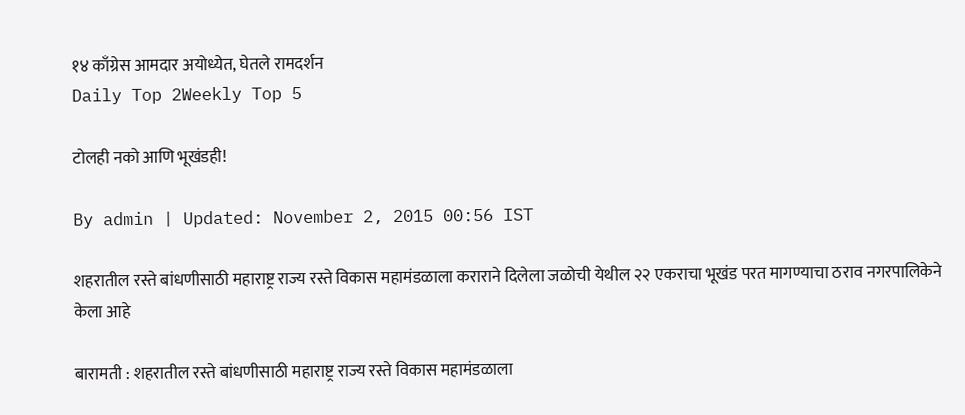१४ काँग्रेस आमदार अयोध्येत, घेतले रामदर्शन
Daily Top 2Weekly Top 5

टोलही नको आणि भूखंडही!

By admin | Updated: November 2, 2015 00:56 IST

शहरातील रस्ते बांधणीसाठी महाराष्ट्र राज्य रस्ते विकास महामंडळाला कराराने दिलेला जळोची येथील २२ एकराचा भूखंड परत मागण्याचा ठराव नगरपालिकेने केला आहे

बारामती : शहरातील रस्ते बांधणीसाठी महाराष्ट्र राज्य रस्ते विकास महामंडळाला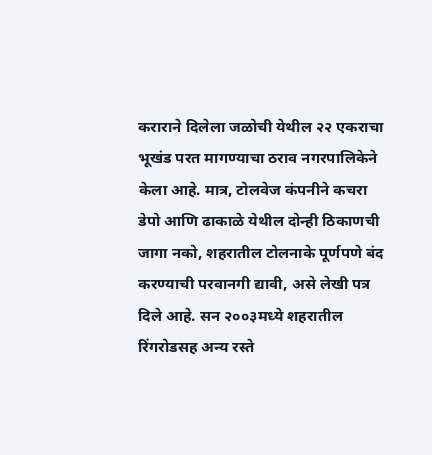कराराने दिलेला जळोची येथील २२ एकराचा भूखंड परत मागण्याचा ठराव नगरपालिकेने केला आहे. मात्र, टोलवेज कंपनीने कचरा डेपो आणि ढाकाळे येथील दोन्ही ठिकाणची जागा नको, शहरातील टोलनाके पूर्णपणे बंद करण्याची परवानगी द्यावी, असे लेखी पत्र दिले आहे. सन २००३मध्ये शहरातील रिंगरोडसह अन्य रस्ते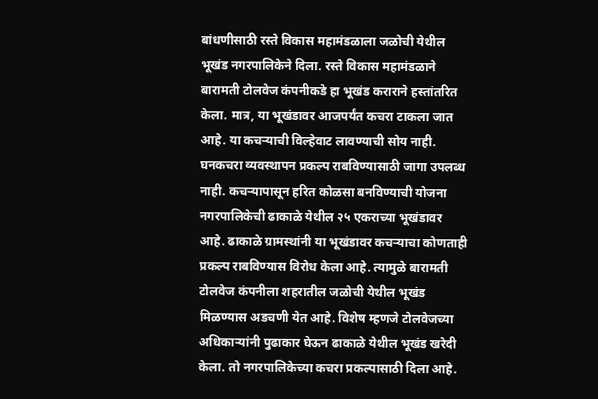बांधणीसाठी रस्ते विकास महामंडळाला जळोची येथील भूखंड नगरपालिकेने दिला. रस्ते विकास महामंडळाने बारामती टोलवेज कंपनीकडे हा भूखंड कराराने हस्तांतरित केला. मात्र, या भूखंडावर आजपर्यंत कचरा टाकला जात आहे. या कचऱ्याची विल्हेवाट लावण्याची सोय नाही. घनकचरा व्यवस्थापन प्रकल्प राबविण्यासाठी जागा उपलब्ध नाही. कचऱ्यापासून हरित कोळसा बनविण्याची योजना नगरपालिकेची ढाकाळे येथील २५ एकराच्या भूखंडावर आहे. ढाकाळे ग्रामस्थांनी या भूखंडावर कचऱ्याचा कोणताही प्रकल्प राबविण्यास विरोध केला आहे. त्यामुळे बारामती टोलवेज कंपनीला शहरातील जळोची येथील भूखंड मिळण्यास अडचणी येत आहे. विशेष म्हणजे टोलवेजच्या अधिकाऱ्यांनी पुढाकार घेऊन ढाकाळे येथील भूखंड खरेदी केला. तो नगरपालिकेच्या कचरा प्रकल्पासाठी दिला आहे.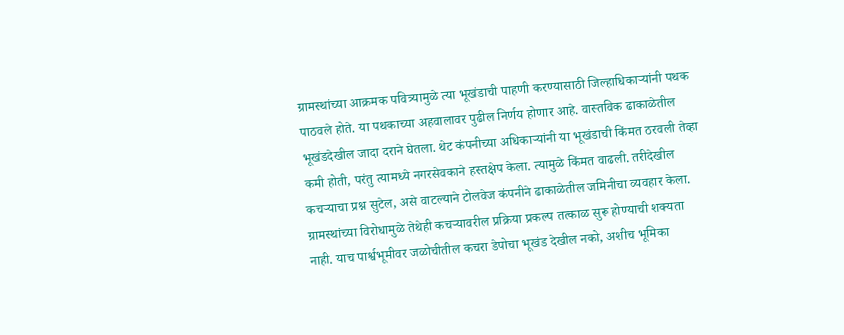ग्रामस्थांच्या आक्रमक पवित्र्यामुळे त्या भूखंडाची पाहणी करण्यासाठी जिल्हाधिकाऱ्यांनी पथक पाठवले होते. या पथकाच्या अहवालावर पुढील निर्णय होणार आहे. वास्तविक ढाकाळेतील भूखंडदेखील जादा दराने घेतला. थेट कंपनीच्या अधिकाऱ्यांनी या भूखंडाची किंमत ठरवली तेव्हा कमी होती, परंतु त्यामध्ये नगरसेवकाने हस्तक्षेप केला. त्यामुळे किंमत वाढली. तरीदेखील कचऱ्याचा प्रश्न सुटेल, असे वाटल्याने टोलवेज कंपनीने ढाकाळेतील जमिनीचा व्यवहार केला. ग्रामस्थांच्या विरोधामुळे तेथेही कचऱ्यावरील प्रक्रिया प्रकल्प तत्काळ सुरू होण्याची शक्यता नाही. याच पार्श्वभूमीवर जळोचीतील कचरा डेपोचा भूखंड देखील नको, अशीच भूमिका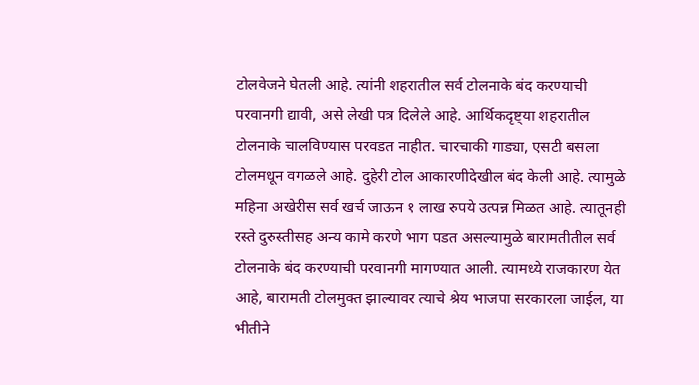टोलवेजने घेतली आहे. त्यांनी शहरातील सर्व टोलनाके बंद करण्याची परवानगी द्यावी, असे लेखी पत्र दिलेले आहे. आर्थिकदृष्ट्या शहरातील टोलनाके चालविण्यास परवडत नाहीत. चारचाकी गाड्या, एसटी बसला टोलमधून वगळले आहे. दुहेरी टोल आकारणीदेखील बंद केली आहे. त्यामुळे महिना अखेरीस सर्व खर्च जाऊन १ लाख रुपये उत्पन्न मिळत आहे. त्यातूनही रस्ते दुरुस्तीसह अन्य कामे करणे भाग पडत असल्यामुळे बारामतीतील सर्व टोलनाके बंद करण्याची परवानगी मागण्यात आली. त्यामध्ये राजकारण येत आहे, बारामती टोलमुक्त झाल्यावर त्याचे श्रेय भाजपा सरकारला जाईल, या भीतीने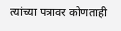त्यांच्या पत्रावर कोणताही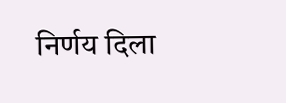निर्णय दिला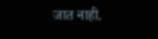जात नाही.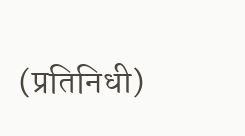(प्रतिनिधी)